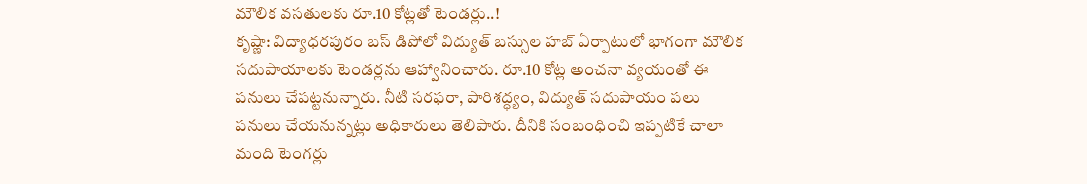మౌలిక వసతులకు రూ.10 కోట్లతో టెండర్లు..!
కృష్ణా: విద్యాధరపురం బస్ డిపోలో విద్యుత్ బస్సుల హబ్ ఏర్పాటులో భాగంగా మౌలిక సదుపాయాలకు టెండర్లను ఆహ్వానించారు. రూ.10 కోట్ల అంచనా వ్యయంతో ఈ పనులు చేపట్టనున్నారు. నీటి సరఫరా, పారిశద్ధ్యం, విద్యుత్ సదుపాయం పలు పనులు చేయనున్నట్లు అధికారులు తెలిపారు. దీనికి సంబంధించి ఇప్పటికే చాలా మంది టెంగర్లు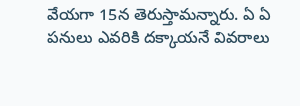వేయగా 15న తెరుస్తామన్నారు. ఏ ఏ పనులు ఎవరికి దక్కాయనే వివరాలు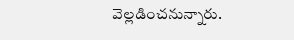వెల్లడించనున్నారు.